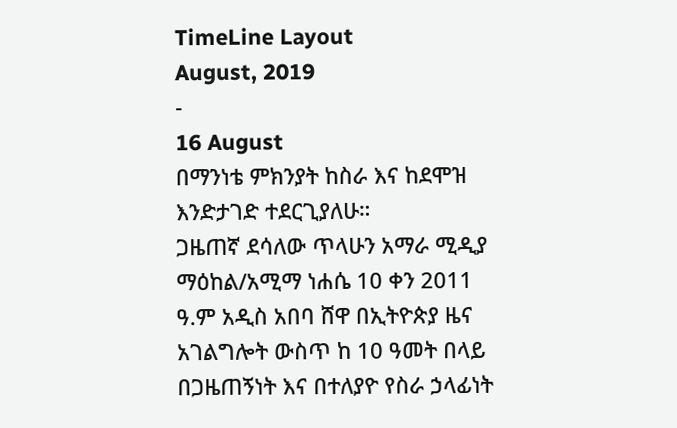TimeLine Layout
August, 2019
-
16 August
በማንነቴ ምክንያት ከስራ እና ከደሞዝ እንድታገድ ተደርጊያለሁ።
ጋዜጠኛ ደሳለው ጥላሁን አማራ ሚዲያ ማዕከል/አሚማ ነሐሴ 10 ቀን 2011 ዓ.ም አዲስ አበባ ሸዋ በኢትዮጵያ ዜና አገልግሎት ውስጥ ከ 10 ዓመት በላይ በጋዜጠኝነት እና በተለያዮ የስራ ኃላፊነት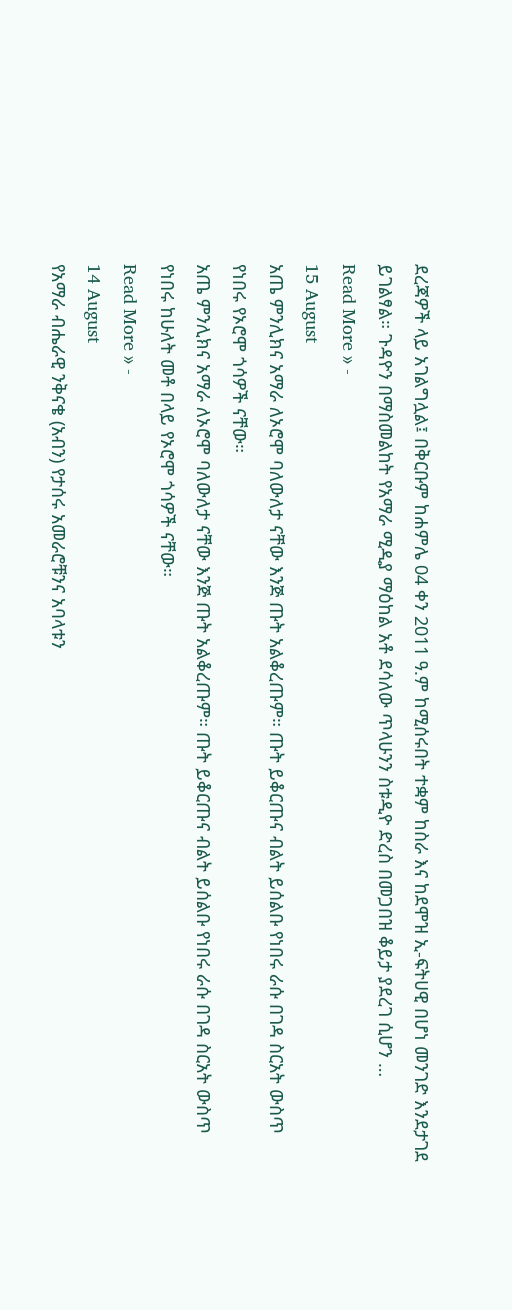ደረጃዎች ላይ አገልግሏል፤ በቅርቡም ከሐምሌ 04 ቀን 2011 ዓ.ም ከሚሰሩበት ተቋም ከስራ እና ከደሞዝ ኢ-ፍትሀዊ በሆነ መንገድ እንደታገደ ይገልፃል። ጉዳዮን በማስመልከት የአማራ ሚዲያ ማዕከል አቶ ደሳለው ጥላሁንን ስቱዲዮ ድረስ በመጋበዝ ቆይታ ያደረገ ሲሆን …
Read More » -
15 August
አጤ ምንሊክና አማራ ለኦሮሞ ባለውለታ ናቸው እንጅ ጡት አልቆረጡም። ጡት ይቆርጡና ብልት ይሰልቡ የነበሩ ራሱ በገዳ ስርአት ውስጥ የነበሩ የኦሮሞ ጎሳዎች ናቸው።
አጤ ምንሊክና አማራ ለኦሮሞ ባለውለታ ናቸው እንጅ ጡት አልቆረጡም። ጡት ይቆርጡና ብልት ይሰልቡ የነበሩ ራሱ በገዳ ስርአት ውስጥ የነበሩ ከሁለት መቶ በላይ የኦሮሞ ጎሳዎች ናቸው።
Read More » -
14 August
የአማራ ብሔራዊ ንቅናቄ (አብን) የታሰሩ አመራሮቹንና አባላቱን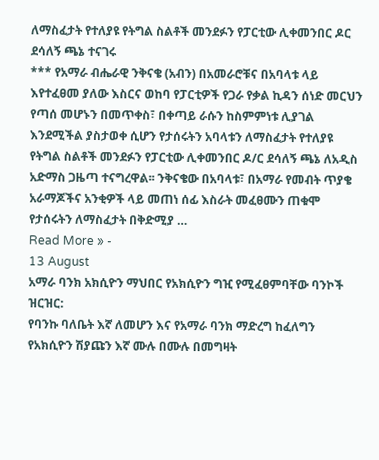ለማስፈታት የተለያዩ የትግል ስልቶች መንደፉን የፓርቲው ሊቀመንበር ዶር ደሳለኝ ጫኔ ተናገሩ
*** የአማራ ብሔራዊ ንቅናቄ (አብን) በአመራሮቹና በአባላቱ ላይ እየተፈፀመ ያለው እስርና ወከባ የፓርቲዎች የጋራ የቃል ኪዳን ሰነድ መርህን የጣሰ መሆኑን በመጥቀስ፣ በቀጣይ ራሱን ከስምምነቱ ሊያገል እንደሚችል ያስታወቀ ሲሆን የታሰሩትን አባላቱን ለማስፈታት የተለያዩ የትግል ስልቶች መንደፉን የፓርቲው ሊቀመንበር ዶ/ር ደሳለኝ ጫኔ ለአዲስ አድማስ ጋዜጣ ተናግረዋል፡፡ ንቅናቄው በአባላቱ፣ በአማራ የመብት ጥያቄ አራማጆችና አንቂዎች ላይ መጠነ ሰፊ እስራት መፈፀሙን ጠቁሞ የታሰሩትን ለማስፈታት በቅድሚያ …
Read More » -
13 August
አማራ ባንክ አክሲዮን ማህበር የአክሲዮን ግዢ የሚፈፀምባቸው ባንኮች ዝርዝር:
የባንኩ ባለቤት እኛ ለመሆን እና የአማራ ባንክ ማድረግ ከፈለግን የአክሲዮን ሽያጩን እኛ ሙሉ በሙሉ በመግዛት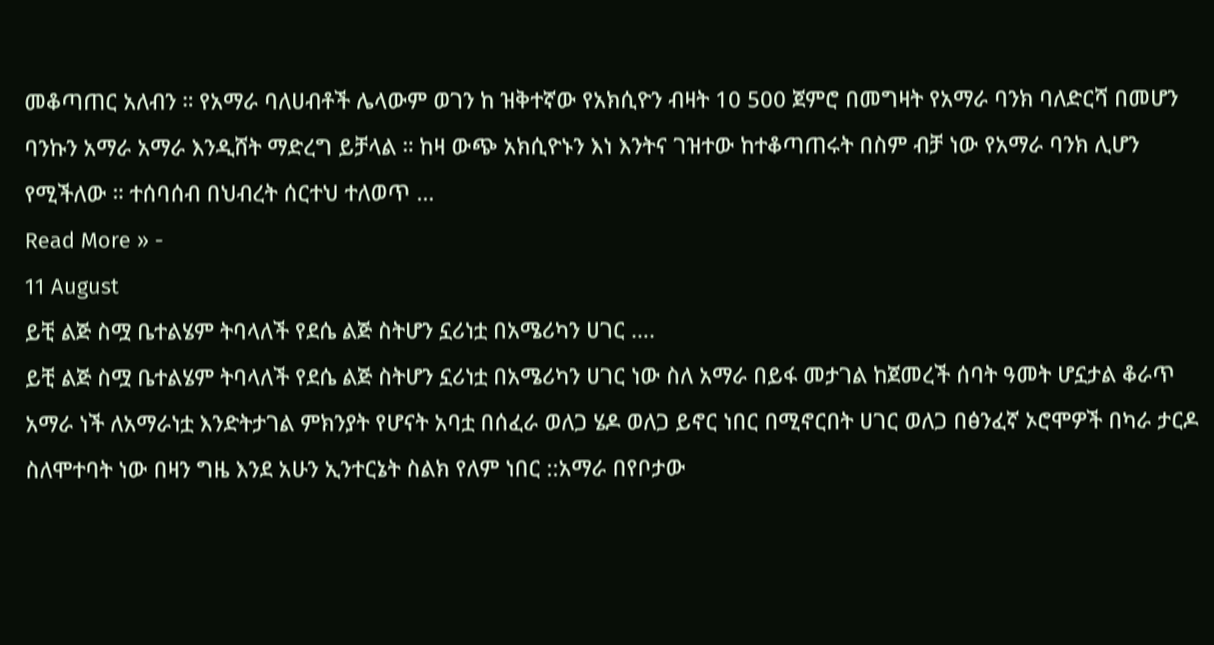መቆጣጠር አለብን ። የአማራ ባለሀብቶች ሌላውም ወገን ከ ዝቅተኛው የአክሲዮን ብዛት 10 500 ጀምሮ በመግዛት የአማራ ባንክ ባለድርሻ በመሆን ባንኩን አማራ አማራ እንዲሸት ማድረግ ይቻላል ። ከዛ ውጭ አክሲዮኑን እነ እንትና ገዝተው ከተቆጣጠሩት በስም ብቻ ነው የአማራ ባንክ ሊሆን የሚችለው ። ተሰባሰብ በህብረት ሰርተህ ተለወጥ …
Read More » -
11 August
ይቺ ልጅ ስሟ ቤተልሄም ትባላለች የደሴ ልጅ ስትሆን ኗሪነቷ በአሜሪካን ሀገር ….
ይቺ ልጅ ስሟ ቤተልሄም ትባላለች የደሴ ልጅ ስትሆን ኗሪነቷ በአሜሪካን ሀገር ነው ስለ አማራ በይፋ መታገል ከጀመረች ሰባት ዓመት ሆኗታል ቆራጥ አማራ ነች ለአማራነቷ እንድትታገል ምክንያት የሆናት አባቷ በሰፈራ ወለጋ ሄዶ ወለጋ ይኖር ነበር በሚኖርበት ሀገር ወለጋ በፅንፈኛ ኦሮሞዎች በካራ ታርዶ ስለሞተባት ነው በዛን ግዜ እንደ አሁን ኢንተርኔት ስልክ የለም ነበር ::አማራ በየቦታው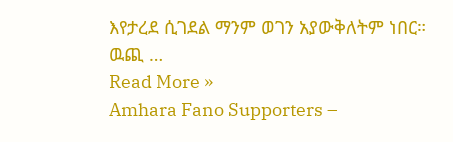እየታረደ ሲገደል ማንም ወገን አያውቅለትም ነበር። ዉጪ …
Read More »
Amhara Fano Supporters –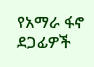የአማራ ፋኖ ደጋፊዎች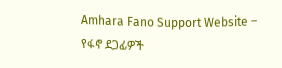Amhara Fano Support Website – የፋኖ ደጋፊዎች